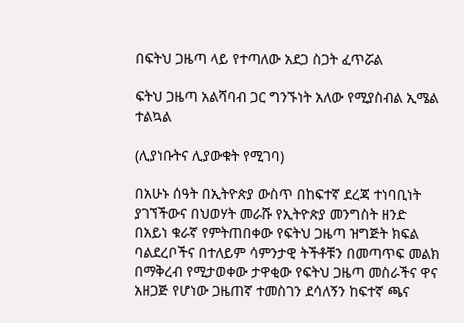በፍትህ ጋዜጣ ላይ የተጣለው አደጋ ስጋት ፈጥሯል

ፍትህ ጋዜጣ አልሻባብ ጋር ግንኙነት አለው የሚያስብል ኢሜል ተልኳል

(ሊያነቡትና ሊያውቁት የሚገባ)

በአሁኑ ሰዓት በኢትዮጵያ ውስጥ በከፍተኛ ደረጃ ተነባቢነት ያገኘችውና በህወሃት መራሹ የኢትዮጵያ መንግስት ዘንድ በአይነ ቁራኛ የምትጠበቀው የፍትህ ጋዜጣ ዝግጅት ክፍል ባልደረቦችና በተለይም ሳምንታዊ ትችቶቹን በመጣጥፍ መልክ በማቅረብ የሚታወቀው ታዋቂው የፍትህ ጋዜጣ መስራችና ዋና አዘጋጅ የሆነው ጋዜጠኛ ተመስገን ደሳለኝን ከፍተኛ ጫና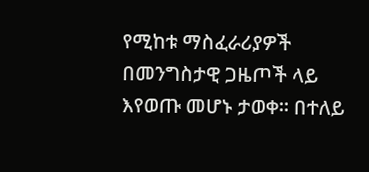የሚከቱ ማስፈራሪያዎች በመንግስታዊ ጋዜጦች ላይ እየወጡ መሆኑ ታወቀ። በተለይ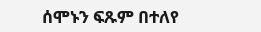ሰሞኑን ፍጹም በተለየ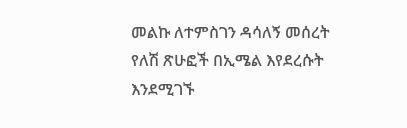መልኩ ለተምስገን ዳሳለኝ መሰረት የለሽ ጽሁፎች በኢሜል እየደረሱት እንደሚገኙ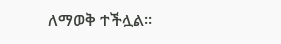ለማወቅ ተችሏል።